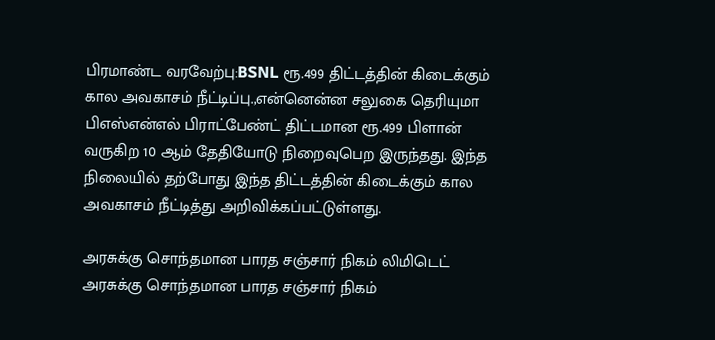பிரமாண்ட வரவேற்பு:BSNL ரூ.499 திட்டத்தின் கிடைக்கும் கால அவகாசம் நீட்டிப்பு.,என்னென்ன சலுகை தெரியுமா
பிஎஸ்என்எல் பிராட்பேண்ட் திட்டமான ரூ.499 பிளான் வருகிற 10 ஆம் தேதியோடு நிறைவுபெற இருந்தது. இந்த நிலையில் தற்போது இந்த திட்டத்தின் கிடைக்கும் கால அவகாசம் நீட்டித்து அறிவிக்கப்பட்டுள்ளது.

அரசுக்கு சொந்தமான பாரத சஞ்சார் நிகம் லிமிடெட்
அரசுக்கு சொந்தமான பாரத சஞ்சார் நிகம்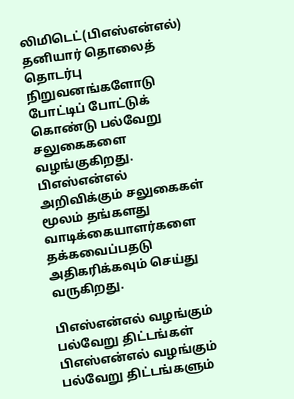லிமிடெட்(பிஎஸ்என்எல்) தனியார் தொலைத் தொடர்பு நிறுவனங்களோடு போட்டிப் போட்டுக் கொண்டு பல்வேறு சலுகைகளை வழங்குகிறது. பிஎஸ்என்எல் அறிவிக்கும் சலுகைகள் மூலம் தங்களது வாடிக்கையாளர்களை தக்கவைப்பதடு அதிகரிக்கவும் செய்து வருகிறது.

பிஎஸ்என்எல் வழங்கும் பல்வேறு திட்டங்கள்
பிஎஸ்என்எல் வழங்கும் பல்வேறு திட்டங்களும்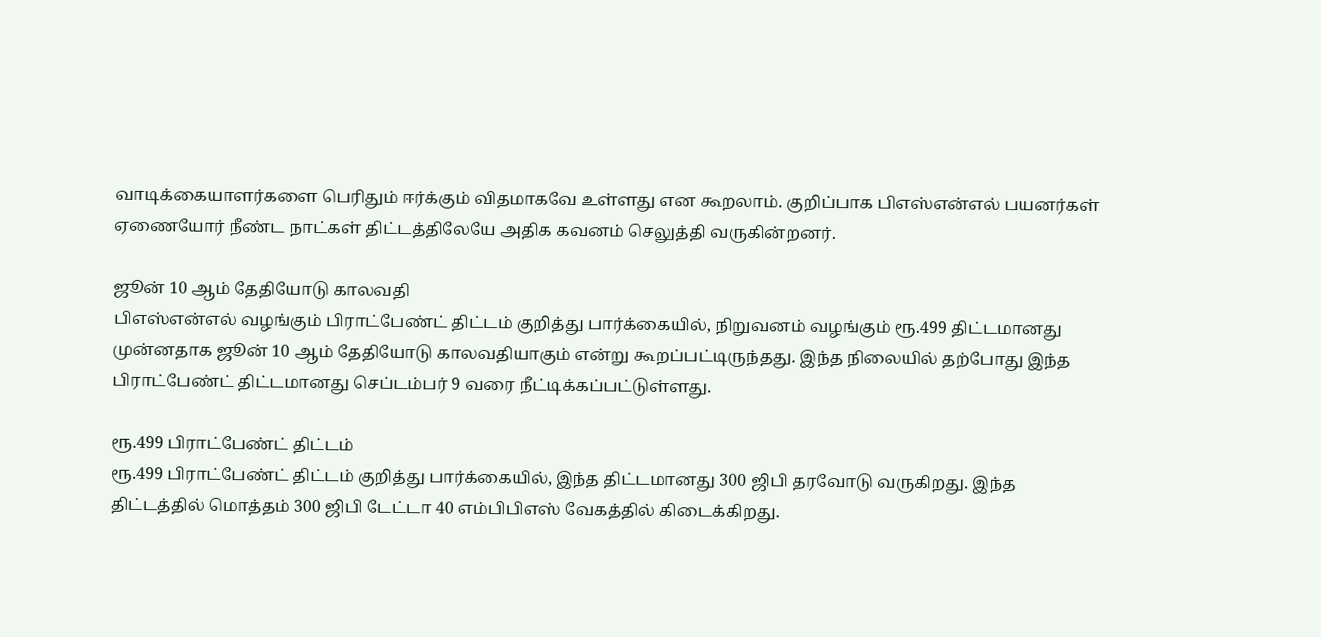வாடிக்கையாளர்களை பெரிதும் ஈர்க்கும் விதமாகவே உள்ளது என கூறலாம். குறிப்பாக பிஎஸ்என்எல் பயனர்கள் ஏணையோர் நீண்ட நாட்கள் திட்டத்திலேயே அதிக கவனம் செலுத்தி வருகின்றனர்.

ஜூன் 10 ஆம் தேதியோடு காலவதி
பிஎஸ்என்எல் வழங்கும் பிராட்பேண்ட் திட்டம் குறித்து பார்க்கையில், நிறுவனம் வழங்கும் ரூ.499 திட்டமானது முன்னதாக ஜூன் 10 ஆம் தேதியோடு காலவதியாகும் என்று கூறப்பட்டிருந்தது. இந்த நிலையில் தற்போது இந்த பிராட்பேண்ட் திட்டமானது செப்டம்பர் 9 வரை நீட்டிக்கப்பட்டுள்ளது.

ரூ.499 பிராட்பேண்ட் திட்டம்
ரூ.499 பிராட்பேண்ட் திட்டம் குறித்து பார்க்கையில், இந்த திட்டமானது 300 ஜிபி தரவோடு வருகிறது. இந்த திட்டத்தில் மொத்தம் 300 ஜிபி டேட்டா 40 எம்பிபிஎஸ் வேகத்தில் கிடைக்கிறது.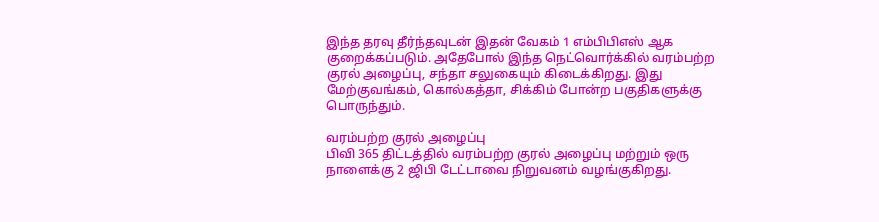இந்த தரவு தீர்ந்தவுடன் இதன் வேகம் 1 எம்பிபிஎஸ் ஆக குறைக்கப்படும். அதேபோல் இந்த நெட்வொர்க்கில் வரம்பற்ற குரல் அழைப்பு, சந்தா சலுகையும் கிடைக்கிறது. இது மேற்குவங்கம், கொல்கத்தா, சிக்கிம் போன்ற பகுதிகளுக்கு பொருந்தும்.

வரம்பற்ற குரல் அழைப்பு
பிவி 365 திட்டத்தில் வரம்பற்ற குரல் அழைப்பு மற்றும் ஒரு நாளைக்கு 2 ஜிபி டேட்டாவை நிறுவனம் வழங்குகிறது.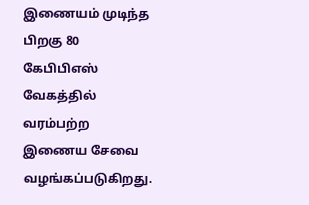இணையம் முடிந்த பிறகு 80 கேபிபிஎஸ் வேகத்தில் வரம்பற்ற இணைய சேவை வழங்கப்படுகிறது.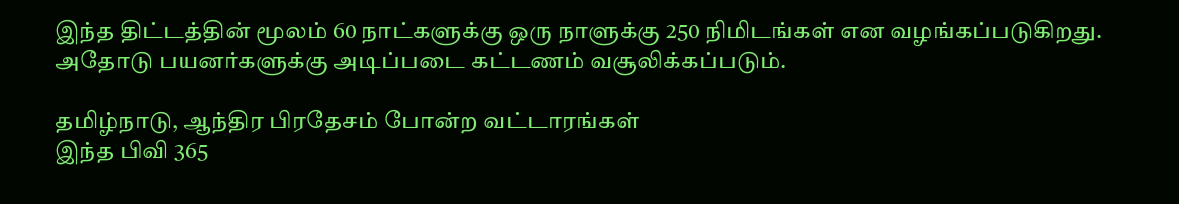இந்த திட்டத்தின் மூலம் 60 நாட்களுக்கு ஒரு நாளுக்கு 250 நிமிடங்கள் என வழங்கப்படுகிறது. அதோடு பயனர்களுக்கு அடிப்படை கட்டணம் வசூலிக்கப்படும்.

தமிழ்நாடு, ஆந்திர பிரதேசம் போன்ற வட்டாரங்கள்
இந்த பிவி 365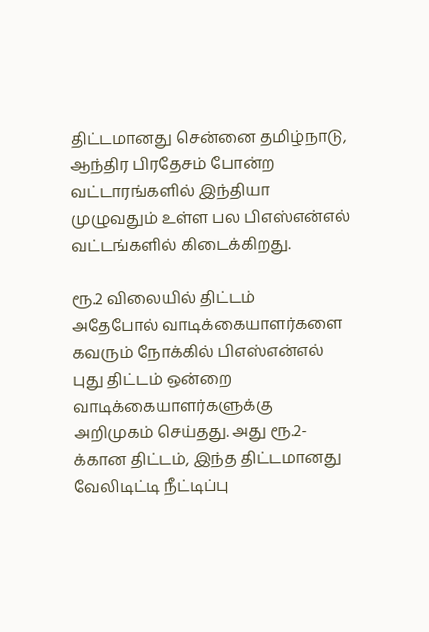திட்டமானது சென்னை தமிழ்நாடு, ஆந்திர பிரதேசம் போன்ற வட்டாரங்களில் இந்தியா முழுவதும் உள்ள பல பிஎஸ்என்எல் வட்டங்களில் கிடைக்கிறது.

ரூ.2 விலையில் திட்டம்
அதேபோல் வாடிக்கையாளர்களை கவரும் நோக்கில் பிஎஸ்என்எல் புது திட்டம் ஒன்றை வாடிக்கையாளர்களுக்கு அறிமுகம் செய்தது. அது ரூ.2-க்கான திட்டம், இந்த திட்டமானது வேலிடிட்டி நீட்டிப்பு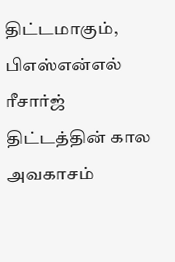திட்டமாகும், பிஎஸ்என்எல் ரீசார்ஜ் திட்டத்தின் கால அவகாசம்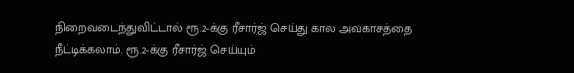நிறைவடைந்துவிட்டால் ரூ.2-க்கு ரீசார்ஜ் செய்து கால அவகாசத்தை நீட்டிக்கலாம். ரூ.2-க்கு ரீசார்ஜ் செய்யும்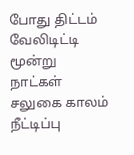போது திட்டம் வேலிடிட்டி மூன்று நாட்கள் சலுகை காலம் நீட்டிப்பு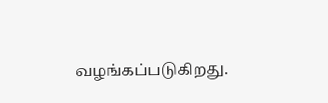வழங்கப்படுகிறது.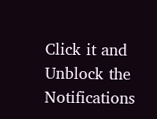Click it and Unblock the Notifications